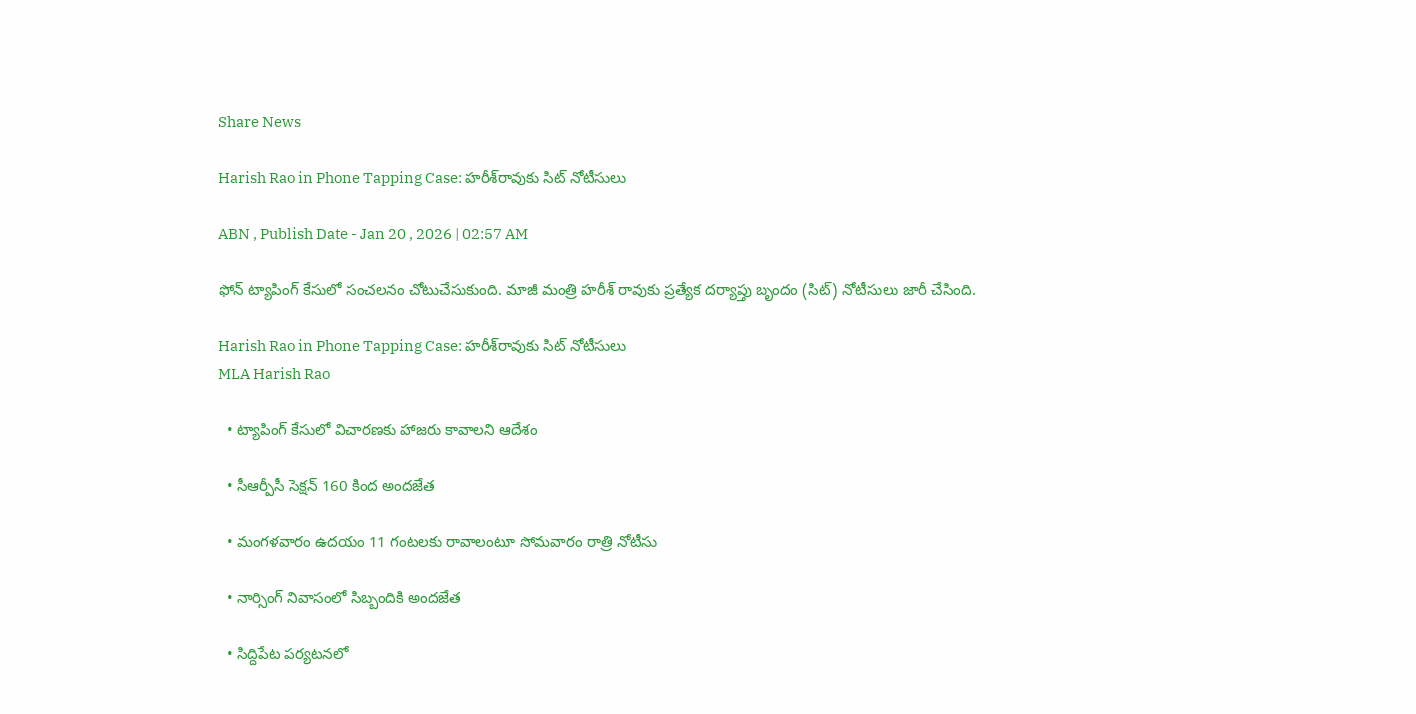Share News

Harish Rao in Phone Tapping Case: హరీశ్‌రావుకు సిట్‌ నోటీసులు

ABN , Publish Date - Jan 20 , 2026 | 02:57 AM

ఫోన్‌ ట్యాపింగ్‌ కేసులో సంచలనం చోటుచేసుకుంది. మాజీ మంత్రి హరీశ్‌ రావుకు ప్రత్యేక దర్యాప్తు బృందం (సిట్‌) నోటీసులు జారీ చేసింది.

Harish Rao in Phone Tapping Case: హరీశ్‌రావుకు సిట్‌ నోటీసులు
MLA Harish Rao

  • ట్యాపింగ్‌ కేసులో విచారణకు హాజరు కావాలని ఆదేశం

  • సీఆర్పీసీ సెక్షన్‌ 160 కింద అందజేత

  • మంగళవారం ఉదయం 11 గంటలకు రావాలంటూ సోమవారం రాత్రి నోటీసు

  • నార్సింగ్‌ నివాసంలో సిబ్బందికి అందజేత

  • సిద్దిపేట పర్యటనలో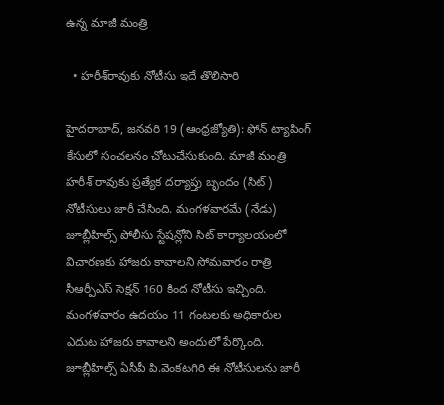ఉన్న మాజీ మంత్రి

  • హరీశ్‌రావుకు నోటీసు ఇదే తొలిసారి

హైదరాబాద్‌, జనవరి 19 (ఆంధ్రజ్యోతి): ఫోన్‌ ట్యాపింగ్‌ కేసులో సంచలనం చోటుచేసుకుంది. మాజీ మంత్రి హరీశ్‌ రావుకు ప్రత్యేక దర్యాప్తు బృందం (సిట్‌) నోటీసులు జారీ చేసింది. మంగళవారమే (నేడు) జూబ్లీహిల్స్‌ పోలీసు స్టేషన్లోని సిట్‌ కార్యాలయంలో విచారణకు హాజరు కావాలని సోమవారం రాత్రి సీఆర్పీఎస్‌ సెక్షన్‌ 160 కింద నోటీసు ఇచ్చింది. మంగళవారం ఉదయం 11 గంటలకు అధికారుల ఎదుట హాజరు కావాలని అందులో పేర్కొంది. జూబ్లీహిల్స్‌ ఏసీపీ పి.వెంకటగిరి ఈ నోటీసులను జారీ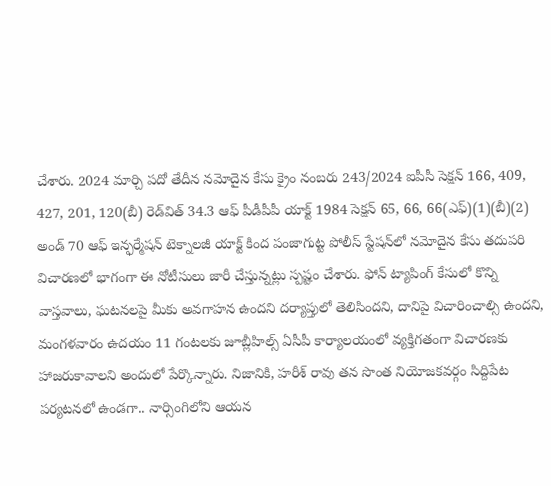చేశారు. 2024 మార్చి పదో తేదీన నమోదైన కేసు క్రైం నంబరు 243/2024 ఐపీసీ సెక్షన్‌ 166, 409, 427, 201, 120(బీ) రెడ్‌విత్‌ 34.3 ఆఫ్‌ పీడీపీపీ యాక్ట్‌ 1984 సెక్షన్‌ 65, 66, 66(ఎఫ్‌)(1)(బీ)(2) అండ్‌ 70 ఆఫ్‌ ఇన్ఫర్మేషన్‌ టెక్నాలజీ యాక్ట్‌ కింద పంజాగుట్ట పోలీస్‌ స్టేషన్‌లో నమోదైన కేసు తదుపరి విచారణలో భాగంగా ఈ నోటీసులు జారీ చేస్తున్నట్లు స్పష్టం చేశారు. ఫోన్‌ ట్యాపింగ్‌ కేసులో కొన్ని వాస్తవాలు, ఘటనలపై మీకు అవగాహన ఉందని దర్యాప్తులో తెలిసిందని, దానిపై విచారించాల్సి ఉందని, మంగళవారం ఉదయం 11 గంటలకు జూబ్లీహిల్స్‌ ఏసీపీ కార్యాలయంలో వ్యక్తిగతంగా విచారణకు హాజరుకావాలని అందులో పేర్కొన్నారు. నిజానికి, హరీశ్‌ రావు తన సొంత నియోజకవర్గం సిద్దిపేట పర్యటనలో ఉండగా.. నార్సింగిలోని ఆయన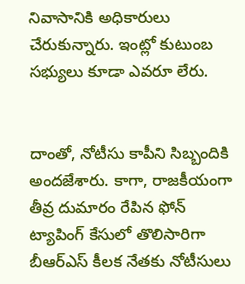నివాసానికి అధికారులు చేరుకున్నారు. ఇంట్లో కుటుంబ సభ్యులు కూడా ఎవరూ లేరు.


దాంతో, నోటీసు కాపీని సిబ్బందికి అందజేశారు. కాగా, రాజకీయంగా తీవ్ర దుమారం రేపిన ఫోన్‌ ట్యాపింగ్‌ కేసులో తొలిసారిగా బీఆర్‌ఎస్‌ కీలక నేతకు నోటీసులు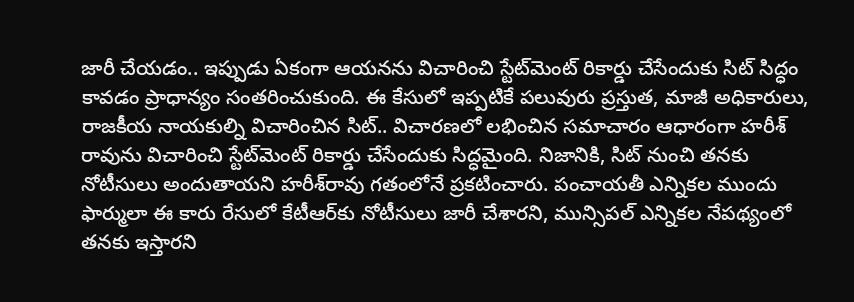జారీ చేయడం.. ఇప్పుడు ఏకంగా ఆయనను విచారించి స్టేట్‌మెంట్‌ రికార్డు చేసేందుకు సిట్‌ సిద్ధం కావడం ప్రాధాన్యం సంతరించుకుంది. ఈ కేసులో ఇప్పటికే పలువురు ప్రస్తుత, మాజీ అధికారులు, రాజకీయ నాయకుల్ని విచారించిన సిట్‌.. విచారణలో లభించిన సమాచారం ఆధారంగా హరీశ్‌ రావును విచారించి స్టేట్‌మెంట్‌ రికార్డు చేసేందుకు సిద్ధమైంది. నిజానికి, సిట్‌ నుంచి తనకు నోటీసులు అందుతాయని హరీశ్‌రావు గతంలోనే ప్రకటించారు. పంచాయతీ ఎన్నికల ముందు ఫార్ములా ఈ కారు రేసులో కేటీఆర్‌కు నోటీసులు జారీ చేశారని, మున్సిపల్‌ ఎన్నికల నేపథ్యంలో తనకు ఇస్తారని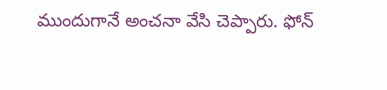ముందుగానే అంచనా వేసి చెప్పారు. ఫోన్‌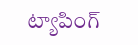ట్యాపింగ్‌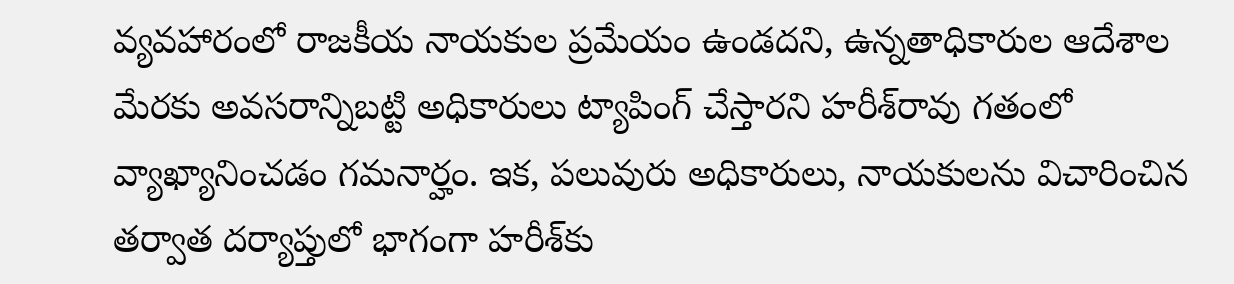వ్యవహారంలో రాజకీయ నాయకుల ప్రమేయం ఉండదని, ఉన్నతాధికారుల ఆదేశాల మేరకు అవసరాన్నిబట్టి అధికారులు ట్యాపింగ్‌ చేస్తారని హరీశ్‌రావు గతంలో వ్యాఖ్యానించడం గమనార్హం. ఇక, పలువురు అధికారులు, నాయకులను విచారించిన తర్వాత దర్యాప్తులో భాగంగా హరీశ్‌కు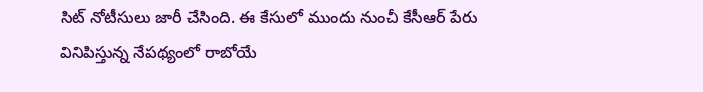సిట్‌ నోటీసులు జారీ చేసింది. ఈ కేసులో ముందు నుంచీ కేసీఆర్‌ పేరు వినిపిస్తున్న నేపథ్యంలో రాబోయే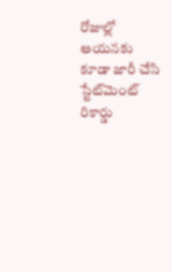రోజుల్లో ఆయనకు కూడా జారీ చేసి స్టేట్‌మెంట్‌ రికార్డు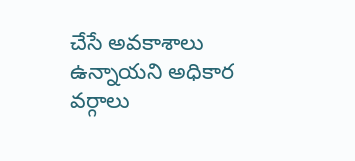చేసే అవకాశాలు ఉన్నాయని అధికార వర్గాలు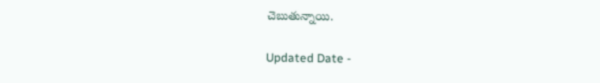చెబుతున్నాయి.

Updated Date -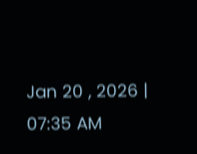Jan 20 , 2026 | 07:35 AM